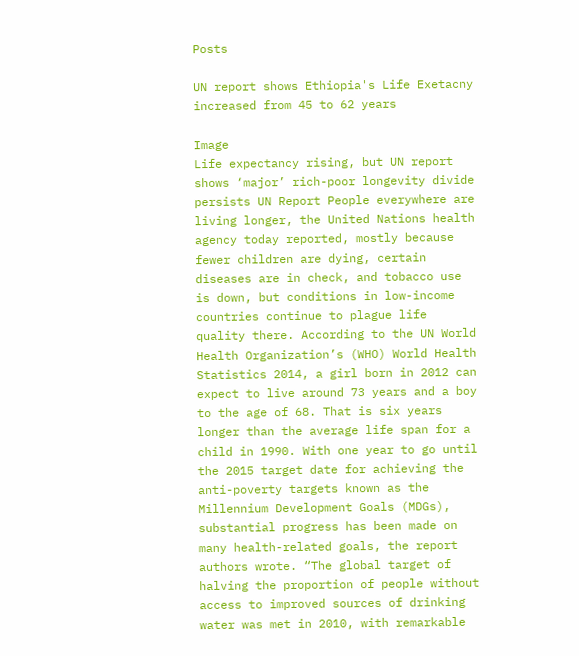Posts

UN report shows Ethiopia's Life Exetacny increased from 45 to 62 years

Image
Life expectancy rising, but UN report shows ‘major’ rich-poor longevity divide persists UN Report People everywhere are living longer, the United Nations health agency today reported, mostly because fewer children are dying, certain diseases are in check, and tobacco use is down, but conditions in low-income countries continue to plague life quality there. According to the UN World Health Organization’s (WHO) World Health Statistics 2014, a girl born in 2012 can expect to live around 73 years and a boy to the age of 68. That is six years longer than the average life span for a child in 1990. With one year to go until the 2015 target date for achieving the anti-poverty targets known as the Millennium Development Goals (MDGs), substantial progress has been made on many health-related goals, the report authors wrote. “The global target of halving the proportion of people without access to improved sources of drinking water was met in 2010, with remarkable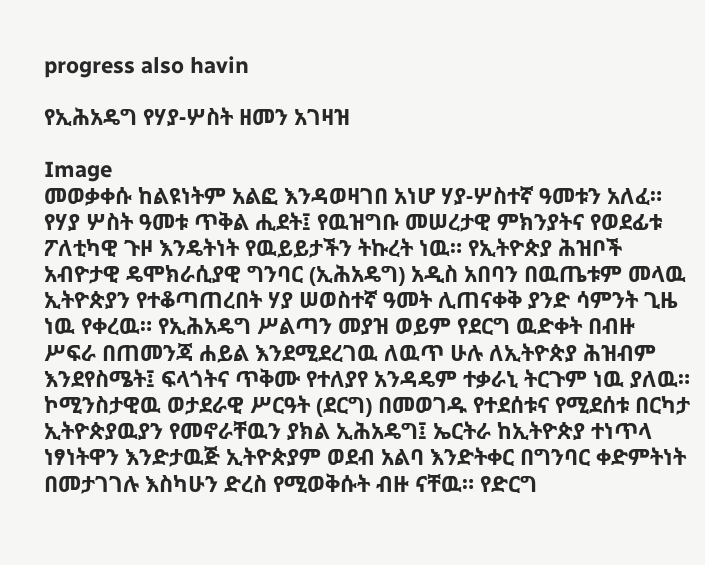progress also havin

የኢሕአዴግ የሃያ-ሦስት ዘመን አገዛዝ

Image
መወቃቀሱ ከልዩነትም አልፎ እንዳወዛገበ አነሆ ሃያ-ሦስተኛ ዓመቱን አለፈ። የሃያ ሦስት ዓመቱ ጥቅል ሒደት፤ የዉዝግቡ መሠረታዊ ምክንያትና የወደፊቱ ፖለቲካዊ ጉዞ እንዴትነት የዉይይታችን ትኩረት ነዉ። የኢትዮጵያ ሕዝቦች አብዮታዊ ዴሞክራሲያዊ ግንባር (ኢሕአዴግ) አዲስ አበባን በዉጤቱም መላዉ ኢትዮጵያን የተቆጣጠረበት ሃያ ሠወስተኛ ዓመት ሊጠናቀቅ ያንድ ሳምንት ጊዜ ነዉ የቀረዉ። የኢሕአዴግ ሥልጣን መያዝ ወይም የደርግ ዉድቀት በብዙ ሥፍራ በጠመንጃ ሐይል እንደሚደረገዉ ለዉጥ ሁሉ ለኢትዮጵያ ሕዝብም እንደየስሜት፤ ፍላጎትና ጥቅሙ የተለያየ አንዳዴም ተቃራኒ ትርጉም ነዉ ያለዉ። ኮሚንስታዊዉ ወታደራዊ ሥርዓት (ደርግ) በመወገዱ የተደሰቱና የሚደሰቱ በርካታ ኢትዮጵያዉያን የመኖራቸዉን ያክል ኢሕአዴግ፤ ኤርትራ ከኢትዮጵያ ተነጥላ ነፃነትዋን እንድታዉጅ ኢትዮጵያም ወደብ አልባ እንድትቀር በግንባር ቀድምትነት በመታገገሉ እስካሁን ድረስ የሚወቅሱት ብዙ ናቸዉ። የድርግ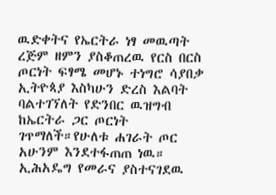ዉድቀትና የኤርትራ ነፃ መዉጣት ረጅም ዘምን ያስቆጠረዉ የርስ በርስ ጦርነት ፍፃሜ መሆኑ ተነግሮ ሳያበቃ ኢትዮጳያ እስካሁን ድረስ እልባት ባልተገኘለት የድንበር ዉዝግብ ከኤርትራ ጋር ጦርነት ገጥማለች።የሁለቱ ሐገራት ጦር አሁንም እንደተፋጠጠ ነዉ። ኢሕአዴግ የመራና ያስተናገደዉ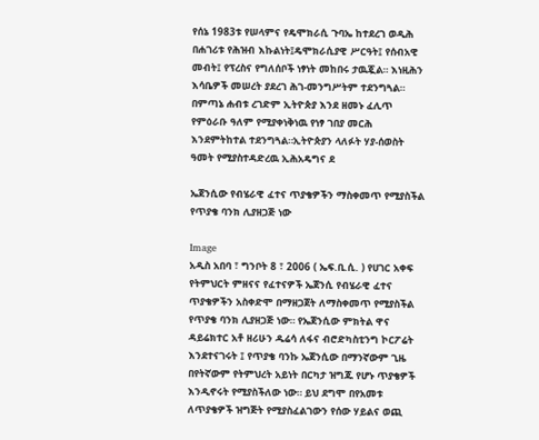የሰኔ 1983ቱ የሠላምና የዴሞክራሲ ጉባኤ ከተደረገ ወዲሕ በሐገሪቱ የሕዝብ እኩልነት፤ዴሞክራሲያዊ ሥርዓት፤ የሰብአዊ መብት፤ የፕረስና የግለሰቦች ነፃነት መከበሩ ታዉጇል። እነዚሕን እሳቤዎች መሠረት ያደረገ ሕገ-መንግሥትም ተደንግጓል። በምጣኔ ሐብቱ ረገድም ኢትዮጵያ እንደ ዘመኑ ፈሊጥ የምዕራቡ ዓለም የሚያቀነቅነዉ የነፃ ገበያ መርሕ እንደምትከተል ተደንግጓል።ኢትዮጵያን ላለፉት ሃያ-ሰወስት ዓመት የሚያስተዳድረዉ ኢሕአዴግና ደ

ኤጀንሲው የብሄራዊ ፈተና ጥያቄዎችን ማስቀመጥ የሚያስችል የጥያቄ ባንክ ሊያዘጋጅ ነው

Image
አዲስ አበባ ፣ ግንቦት 8 ፣ 2006 ( ኤፍ.ቢ.ሲ. ) የሀገር አቀፍ የትምህርት ምዘናና የፈተናዎች ኤጀንሲ የብሄራዊ ፈተና ጥያቄዎችን አስቀድሞ በማዘጋጀት ለማስቀመጥ የሚያስችል የጥያቄ ባንክ ሊያዘጋጅ ነው። የኤጀንሲው ምክትል ዋና ዳይሬክተር አቶ ዘሪሁን ዱሬሳ ለፋና ብሮድካስቲንግ ኮርፖሬት እንደተናገሩት ፤ የጥያቄ ባንኩ ኤጀንሲው በማንኛውም ጊዜ በየትኛውም የትምህረት አይነት በርካታ ዝግጁ የሆኑ ጥያቄዎች እንዲኖሩት የሚያስችለው ነው። ይህ ደግሞ በየአመቱ ለጥያቄዎች ዝግጅት የሚያስፈልገውን የሰው ሃይልና ወጪ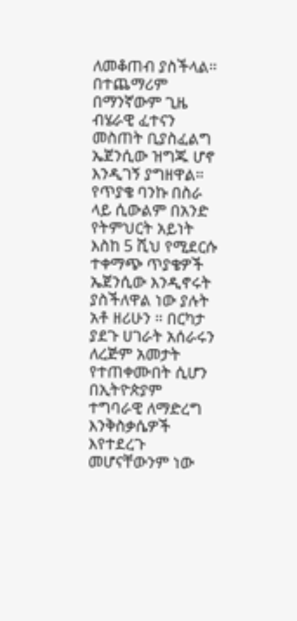ለመቆጠብ ያስችላል። በተጨማሪም በማንኛውም ጊዜ ብሄራዊ ፈተናን መስጠት ቢያስፈልግ ኤጀንሲው ዝግጁ ሆኖ እንዲገኝ ያግዘዋል። የጥያቄ ባንኩ በስራ ላይ ሲውልም በአንድ የትምህርት አይነት እስከ 5 ሺህ የሚደርሱ ተቀማጭ ጥያቄዎች ኤጀንሲው እንዲኖሩት ያስችለዋል ነው ያሉት አቶ ዘሪሁን ። በርካታ ያደጉ ሀገራት አሰራሩን ለረጅም አመታት የተጠቀሙበት ሲሆን በኢትዮጵያም ተግባራዊ ለማድረግ እንቅስቃሴዎች እየተደረጉ መሆናቸውንም ነው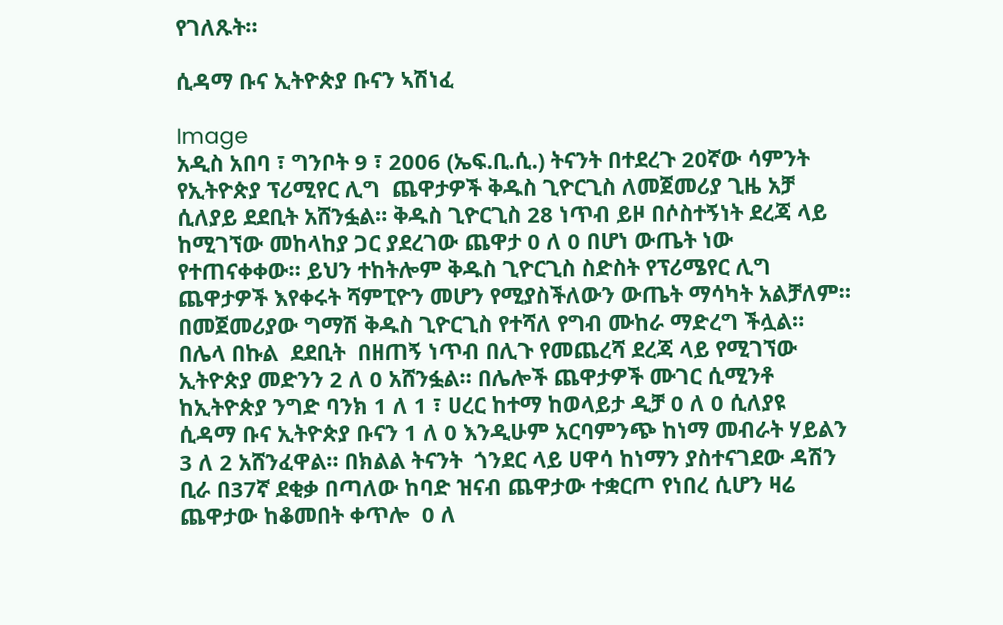የገለጹት።

ሲዳማ ቡና ኢትዮጵያ ቡናን ኣሽነፈ

Image
አዲስ አበባ ፣ ግንቦት 9 ፣ 2006 (ኤፍ.ቢ.ሲ.) ትናንት በተደረጉ 20ኛው ሳምንት የኢትዮጵያ ፕሪሚየር ሊግ  ጨዋታዎች ቅዱስ ጊዮርጊስ ለመጀመሪያ ጊዜ አቻ ሲለያይ ደደቢት አሸንፏል። ቅዱስ ጊዮርጊስ 28 ነጥብ ይዞ በሶስተኝነት ደረጃ ላይ ከሚገኘው መከላከያ ጋር ያደረገው ጨዋታ 0 ለ 0 በሆነ ውጤት ነው የተጠናቀቀው። ይህን ተከትሎም ቅዱስ ጊዮርጊስ ስድስት የፕሪሜየር ሊግ ጨዋታዎች እየቀሩት ሻምፒዮን መሆን የሚያስችለውን ውጤት ማሳካት አልቻለም። በመጀመሪያው ግማሽ ቅዱስ ጊዮርጊስ የተሻለ የግብ ሙከራ ማድረግ ችሏል። በሌላ በኩል  ደደቢት  በዘጠኝ ነጥብ በሊጉ የመጨረሻ ደረጃ ላይ የሚገኘው ኢትዮጵያ መድንን 2 ለ 0 አሸንፏል። በሌሎች ጨዋታዎች ሙገር ሲሚንቶ ከኢትዮጵያ ንግድ ባንክ 1 ለ 1 ፣ ሀረር ከተማ ከወላይታ ዲቻ 0 ለ 0 ሲለያዩ  ሲዳማ ቡና ኢትዮጵያ ቡናን 1 ለ 0 እንዲሁም አርባምንጭ ከነማ መብራት ሃይልን 3 ለ 2 አሸንፈዋል። በክልል ትናንት  ጎንደር ላይ ሀዋሳ ከነማን ያስተናገደው ዳሽን ቢራ በ37ኛ ደቂቃ በጣለው ከባድ ዝናብ ጨዋታው ተቋርጦ የነበረ ሲሆን ዛሬ ጨዋታው ከቆመበት ቀጥሎ  0 ለ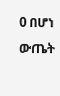0 በሆነ ውጤት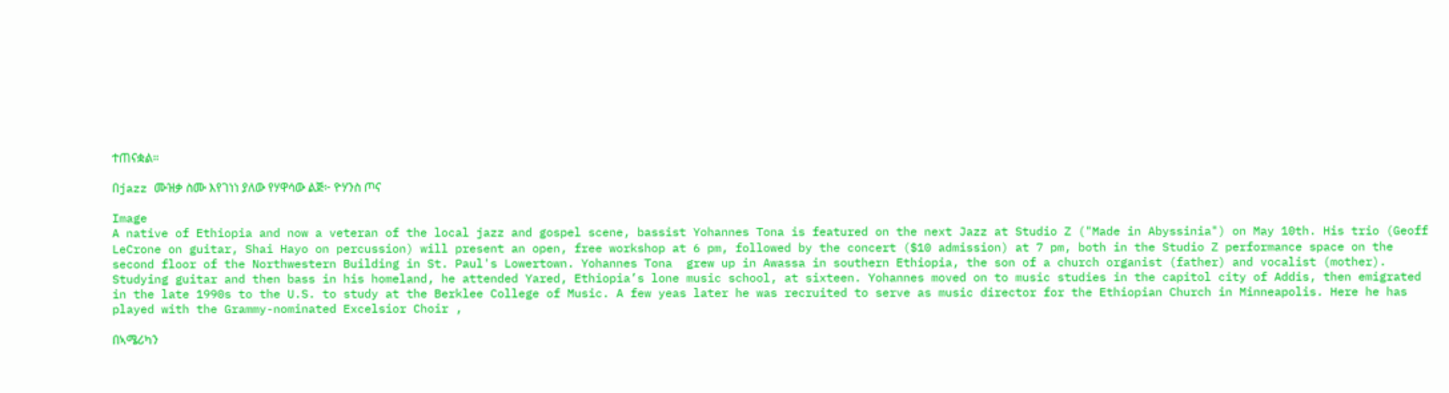ተጠናቋል።

በjazz ሙዝቃ ስሙ እየገነነ ያለው የሃዋሳው ልጅ፦ ዮሃንስ ጦና

Image
A native of Ethiopia and now a veteran of the local jazz and gospel scene, bassist Yohannes Tona is featured on the next Jazz at Studio Z ("Made in Abyssinia") on May 10th. His trio (Geoff LeCrone on guitar, Shai Hayo on percussion) will present an open, free workshop at 6 pm, followed by the concert ($10 admission) at 7 pm, both in the Studio Z performance space on the second floor of the Northwestern Building in St. Paul's Lowertown. Yohannes Tona  grew up in Awassa in southern Ethiopia, the son of a church organist (father) and vocalist (mother). Studying guitar and then bass in his homeland, he attended Yared, Ethiopia’s lone music school, at sixteen. Yohannes moved on to music studies in the capitol city of Addis, then emigrated in the late 1990s to the U.S. to study at the Berklee College of Music. A few yeas later he was recruited to serve as music director for the Ethiopian Church in Minneapolis. Here he has played with the Grammy-nominated Excelsior Choir ,

በኣሜሪካን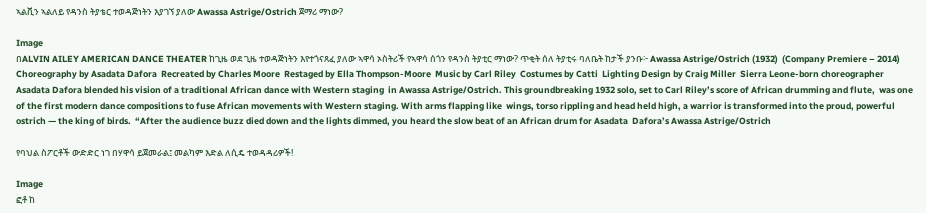ኣልቪን ኣልለይ የዳንስ ትያቴር ተወዳጅነትን እያገኘ ያለው Awassa Astrige/Ostrich ጀማሪ ማነው?

Image
በALVIN AILEY AMERICAN DANCE THEATER ከጊዜ ወደ ጊዜ ተወዳጅነትን እየተጎናጸፈ ያለው ኣዋሳ ኦስትሪች የኣዋሳ ሰጎን የዳንስ ትያቲር ማነው? ጥቂት ሰለ ትያቲሩ ባለቤት ከታች ያንቡ፦ Awassa Astrige/Ostrich (1932)  (Company Premiere – 2014)  Choreography by Asadata Dafora  Recreated by Charles Moore  Restaged by Ella Thompson-Moore  Music by Carl Riley  Costumes by Catti  Lighting Design by Craig Miller  Sierra Leone-born choreographer Asadata Dafora blended his vision of a traditional African dance with Western staging  in Awassa Astrige/Ostrich. This groundbreaking 1932 solo, set to Carl Riley’s score of African drumming and flute,  was one of the first modern dance compositions to fuse African movements with Western staging. With arms flapping like  wings, torso rippling and head held high, a warrior is transformed into the proud, powerful ostrich — the king of birds.  “After the audience buzz died down and the lights dimmed, you heard the slow beat of an African drum for Asadata  Dafora’s Awassa Astrige/Ostrich

የባህል ስፖርቶች ውድድር ነገ በሃዋሳ ይጀመራል፤ መልካም እድል ለሲዴ ተወዳዳሪዎች!

Image
ፎቶ ከ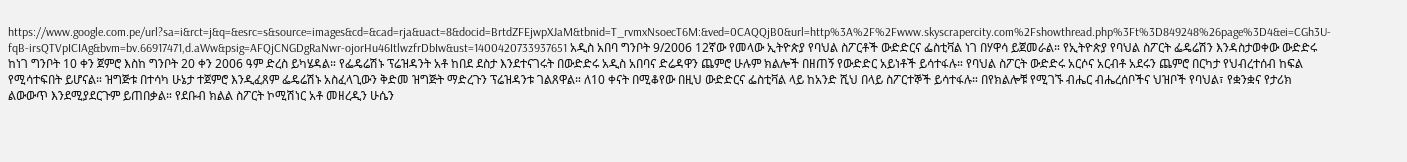https://www.google.com.pe/url?sa=i&rct=j&q=&esrc=s&source=images&cd=&cad=rja&uact=8&docid=BrtdZFEjwpXJaM&tbnid=T_rvmxNsoecT6M:&ved=0CAQQjB0&url=http%3A%2F%2Fwww.skyscrapercity.com%2Fshowthread.php%3Ft%3D849248%26page%3D4&ei=CGh3U-fqB-irsQTVpICIAg&bvm=bv.66917471,d.aWw&psig=AFQjCNGDgRaNwr-ojorHu46ItlwzfrDbIw&ust=1400420733937651 አዲስ አበባ ግንቦት 9/2006 12ኛው የመላው ኢትዮጵያ የባህል ስፖርቶች ውድድርና ፌስቲቫል ነገ በሃዋሳ ይጀመራል። የኢትዮጵያ የባህል ስፖርት ፌዴሬሽን እንዳስታወቀው ውድድሩ ከነገ ግንቦት 10 ቀን ጀምሮ እስከ ግንቦት 20 ቀን 2006 ዓም ድረስ ይካሄዳል። የፌዴሬሽኑ ፕሬዝዳንት አቶ ከበደ ደስታ እንደተናገሩት በውድድሩ አዲስ አበባና ድሬዳዋን ጨምሮ ሁሉም ክልሎች በዘጠኝ የውድድር አይነቶች ይሳተፋሉ። የባህል ስፖርት ውድድሩ አርሶና አርብቶ አደሩን ጨምሮ በርካታ የህብረተሰብ ከፍል የሚሳተፍበት ይሆናል። ዝግጅቱ በተሳካ ሁኔታ ተጀምሮ እንዲፈጸም ፌዴሬሽኑ አስፈላጊውን ቅድመ ዝግጅት ማድረጉን ፕሬዝዳንቱ ገልጸዋል። ለ10 ቀናት በሚቆየው በዚህ ውድድርና ፌስቲቫል ላይ ከአንድ ሺህ በላይ ስፖርተኞች ይሳተፋሉ። በየክልሎቹ የሚገኙ ብሔር ብሔረሰቦችና ህዝቦች የባህል፣ የቋንቋና የታሪክ ልውውጥ እንደሚያደርጉም ይጠበቃል። የደቡብ ክልል ስፖርት ኮሚሽነር አቶ መዘረዲን ሁሴን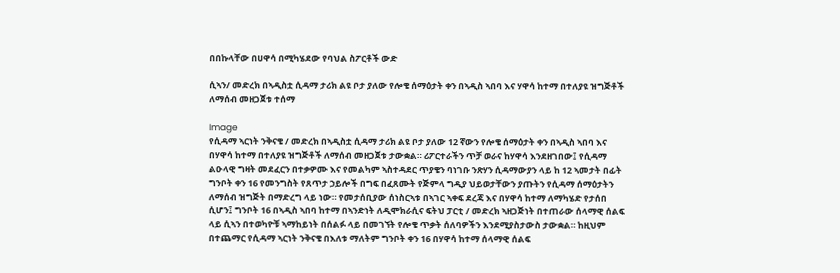በበኩላቸው በሀዋሳ በሚካሄደው የባህል ስፖርቶች ውድ

ሲኣን/ መድረክ በኣዲስቷ ሲዳማ ታሪክ ልዩ ቦታ ያለው የሎቄ ሰማዕታት ቀን በኣዲስ ኣበባ እና ሃዋሳ ከተማ በተለያዩ ዝግጅቶች ለማሰብ መዘጋጀቱ ተሰማ

Image
የሲዳማ ኣርነት ንቅናቄ / መድረክ በኣዲስቷ ሲዳማ ታሪክ ልዩ ቦታ ያለው 12 ኛውን የሎቄ ሰማዕታት ቀን በኣዲስ ኣበባ እና በሃዋሳ ከተማ በተለያዩ ዝግጅቶች ለማሰብ መዘጋጀቱ ታውቋል። ሪፖርተራችን ጥቻ ወራና ከሃዋሳ እንደዘገበው፤ የሲዳማ ልዑላዊ ግዛት መደፈርን በተቃዎሙ እና የመልካም ኣስተዳደር ጥያቄን ባነገቡ ንጽሃን ሲዳማውያን ላይ ከ 12 ኣመታት በፊት ግንቦት ቀን 16 የመንግስት የጸጥታ ኃይሎች በግፍ በፈጸሙት የጅምላ ግዲያ ህይወታቸውን ያጡትን የሲዳማ ሰማዕታትን ለማሰብ ዝግጅት በማድረግ ላይ ነው። የመታሰቢያው ሰነስርኣቱ በኣገር ኣቀፍ ደረጃ እና በሃዋሳ ከተማ ለማካሄድ የታሰበ ሲሆን፤ ግንቦት 16 በኣዲስ ኣበባ ከተማ በኣንድነት ለዲሞክራሲና ፍትህ ፓርቲ / መድረክ ኣዘጋጅነት በተጠራው ሰላማዊ ሰልፍ ላይ ሲኣን በተወካዮቹ ኣማከይነት በሰልፉ ላይ በመገኘት የሎቄ ጥቃት ሰለባዎችን እንደሚያስታውስ ታውቋል። ከዚህም በተጨማር የሲዳማ ኣርነት ንቅናቄ በእለቱ ማለትም ግንቦት ቀን 16 በሃዋሳ ከተማ ሰላማዊ ሰልፍ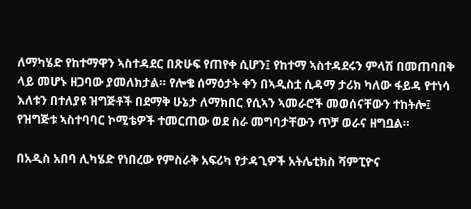ለማካሄድ የከተማዋን ኣስተዳደር በጽሁፍ የጠየቀ ሲሆን፤ የከተማ ኣስተዳደሩን ምላሽ በመጠባበቅ ላይ መሆኑ ዘጋባው ያመለክታል። የሎቄ ሰማዕታት ቀን በኣዲስቷ ሲዳማ ታሪክ ካለው ፋይዳ የተነሳ እለቱን በተለያዩ ዝግጅቶች በደማቅ ሁኔታ ለማክበር የሲኣን ኣመራሮች መወሰናቸውን ተከትሎ፤ የዝግጅቱ ኣስተባባር ኮሚቴዎች ተመርጠው ወደ ስራ መግባታቸውን ጥቻ ወራና ዘግቧል።

በአዲስ አበባ ሊካሄድ የነበረው የምስራቅ አፍሪካ የታዳጊዎች አትሌቲክስ ሻምፒዮና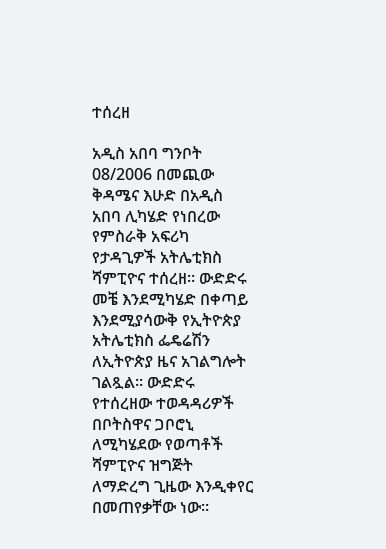ተሰረዘ

አዲስ አበባ ግንቦት 08/2006 በመጪው ቅዳሜና እሁድ በአዲስ አበባ ሊካሄድ የነበረው የምስራቅ አፍሪካ የታዳጊዎች አትሌቲክስ ሻምፒዮና ተሰረዘ። ውድድሩ መቼ እንደሚካሄድ በቀጣይ እንደሚያሳውቅ የኢትዮጵያ አትሌቲክስ ፌዴሬሽን ለኢትዮጵያ ዜና አገልግሎት ገልጿል። ውድድሩ የተሰረዘው ተወዳዳሪዎች በቦትስዋና ጋቦሮኒ ለሚካሄደው የወጣቶች ሻምፒዮና ዝግጅት ለማድረግ ጊዜው እንዲቀየር በመጠየቃቸው ነው።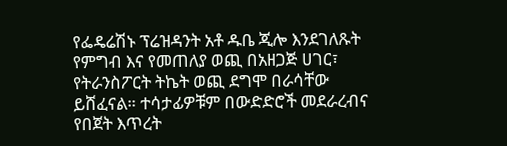የፌዴሬሽኑ ፕሬዝዳንት አቶ ዱቤ ጂሎ እንደገለጹት የምግብ እና የመጠለያ ወጪ በአዘጋጅ ሀገር፣ የትራንስፖርት ትኬት ወጪ ደግሞ በራሳቸው ይሸፈናል። ተሳታፊዎቹም በውድድሮች መደራረብና የበጀት እጥረት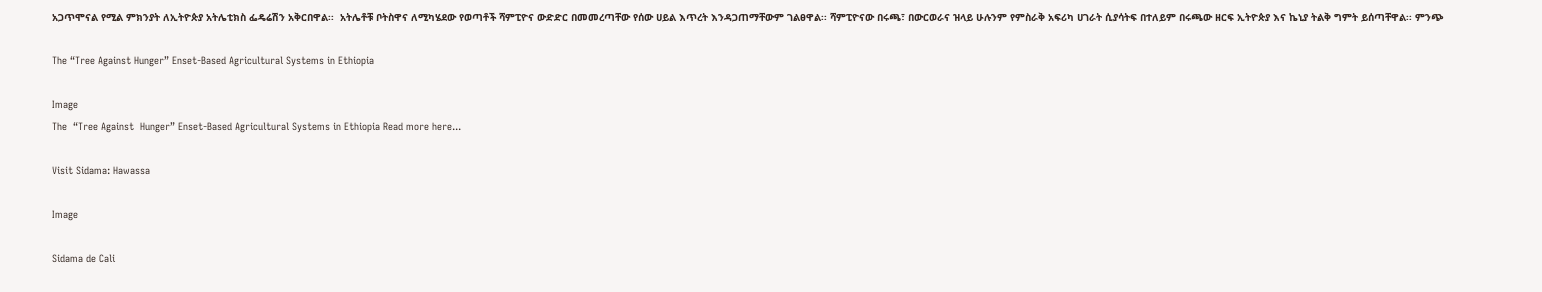አጋጥሞናል የሚል ምክንያት ለኢትዮጵያ አትሌቲክስ ፌዴሬሽን አቅርበዋል፡፡  አትሌቶቹ ቦትስዋና ለሚካሄደው የወጣቶች ሻምፒዮና ውድድር በመመረጣቸው የሰው ሀይል እጥረት እንዳጋጠማቸውም ገልፀዋል፡፡ ሻምፒዮናው በሩጫ፣ በውርወራና ዝላይ ሁሉንም የምስራቅ አፍሪካ ሀገራት ሲያሳትፍ በተለይም በሩጫው ዘርፍ ኢትዮጵያ እና ኬኒያ ትልቅ ግምት ይሰጣቸዋል፡፡ ምንጭ

The “Tree Against Hunger” Enset-Based Agricultural Systems in Ethiopia

Image
The  “Tree Against  Hunger” Enset-Based Agricultural Systems in Ethiopia Read more here...

Visit Sidama: Hawassa

Image

Sidama de Cali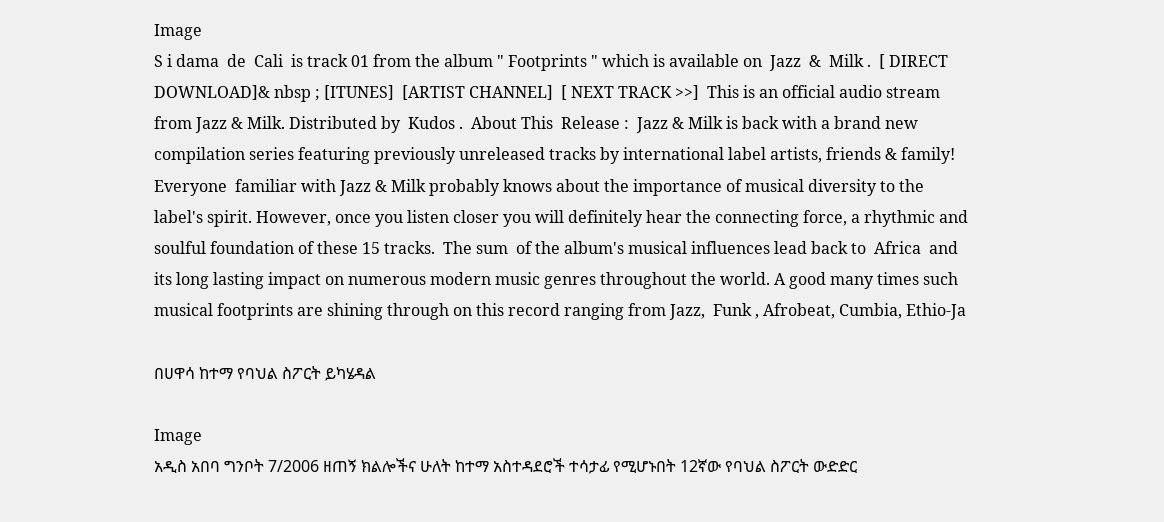Image
S i dama  de  Cali  is track 01 from the album " Footprints " which is available on  Jazz  &  Milk .  [ DIRECT  DOWNLOAD]& nbsp ; [ITUNES]  [ARTIST CHANNEL]  [ NEXT TRACK >>]  This is an official audio stream from Jazz & Milk. Distributed by  Kudos .  About This  Release :  Jazz & Milk is back with a brand new compilation series featuring previously unreleased tracks by international label artists, friends & family!  Everyone  familiar with Jazz & Milk probably knows about the importance of musical diversity to the label's spirit. However, once you listen closer you will definitely hear the connecting force, a rhythmic and soulful foundation of these 15 tracks.  The sum  of the album's musical influences lead back to  Africa  and its long lasting impact on numerous modern music genres throughout the world. A good many times such musical footprints are shining through on this record ranging from Jazz,  Funk , Afrobeat, Cumbia, Ethio-Ja

በሀዋሳ ከተማ የባህል ስፖርት ይካሄዳል

Image
አዲስ አበባ ግንቦት 7/2006 ዘጠኝ ክልሎችና ሁለት ከተማ አስተዳደሮች ተሳታፊ የሚሆኑበት 12ኛው የባህል ስፖርት ውድድር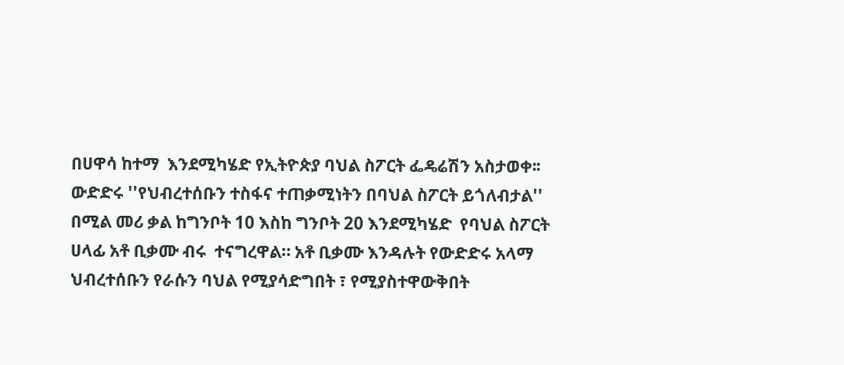በሀዋሳ ከተማ  እንደሚካሄድ የኢትዮጵያ ባህል ስፖርት ፌዴሬሽን አስታወቀ፡፡ ውድድሩ ''የህብረተሰቡን ተስፋና ተጠቃሚነትን በባህል ስፖርት ይጎለብታል'' በሚል መሪ ቃል ከግንቦት 10 እስከ ግንቦት 20 እንደሚካሄድ  የባህል ስፖርት ሀላፊ አቶ ቢቃሙ ብሩ  ተናግረዋል። አቶ ቢቃሙ እንዳሉት የውድድሩ አላማ ህብረተሰቡን የራሱን ባህል የሚያሳድግበት ፣ የሚያስተዋውቅበት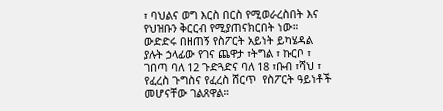፣ ባህልና ወግ እርስ በርስ የሚወራረስበት እና የህዝቡን ቅርርብ የሚያጠናክርበት ነው። ውድድሩ በዘጠኝ የስፖርት አይነት ይካሄዳል ያሉት ኃላፊው የገና ጨዋታ ፣ትግል ፣ ኩርቦ ፣ ገበጣ ባለ 12 ጉድጓድና ባለ 18 ፣ቡብ ፣ሻህ ፣ የፈረስ ጉግስና የፈረስ ሸርጥ  የስፖርት ዓይነቶች መሆናቸው ገልጸዋል።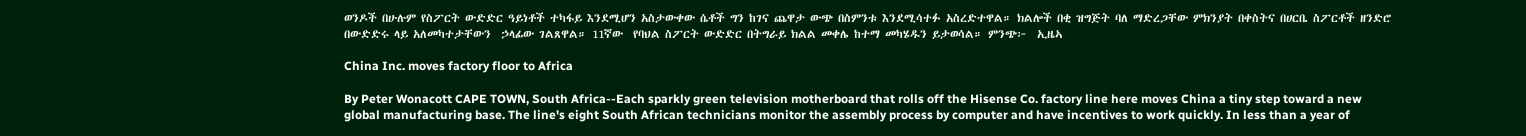ወንዶች በሁሉም የስፖርት ውድድር ዓይነቶች ተካፋይ እንደሚሆን አስታውቀው ሴቶች ግን ከገና ጨዋታ ውጭ በስምንቱ እንደሚሳተፉ አስረድተዋል። ክልሎች በቂ ዝግጅት ባለ ማድረጋቸው ምክንያት በቀስትና በሀርቤ ስፖርቶች ዘንድሮ በውድድሩ ላይ አለመካተታቸውን  ኃላፊው ገልጸዋል። 11ኛው  የባህል ስፖርት ውድድር በትግራይ ክልል መቀሌ ከተማ መካሄዱን ይታወሳል። ምንጭ፦  ኢዜኣ

China Inc. moves factory floor to Africa

By Peter Wonacott CAPE TOWN, South Africa--Each sparkly green television motherboard that rolls off the Hisense Co. factory line here moves China a tiny step toward a new global manufacturing base. The line's eight South African technicians monitor the assembly process by computer and have incentives to work quickly. In less than a year of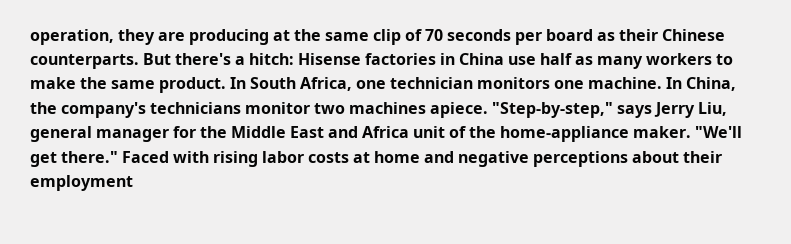operation, they are producing at the same clip of 70 seconds per board as their Chinese counterparts. But there's a hitch: Hisense factories in China use half as many workers to make the same product. In South Africa, one technician monitors one machine. In China, the company's technicians monitor two machines apiece. "Step-by-step," says Jerry Liu, general manager for the Middle East and Africa unit of the home-appliance maker. "We'll get there." Faced with rising labor costs at home and negative perceptions about their employment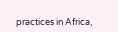practices in Africa,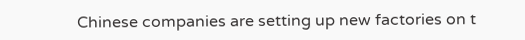Chinese companies are setting up new factories on t